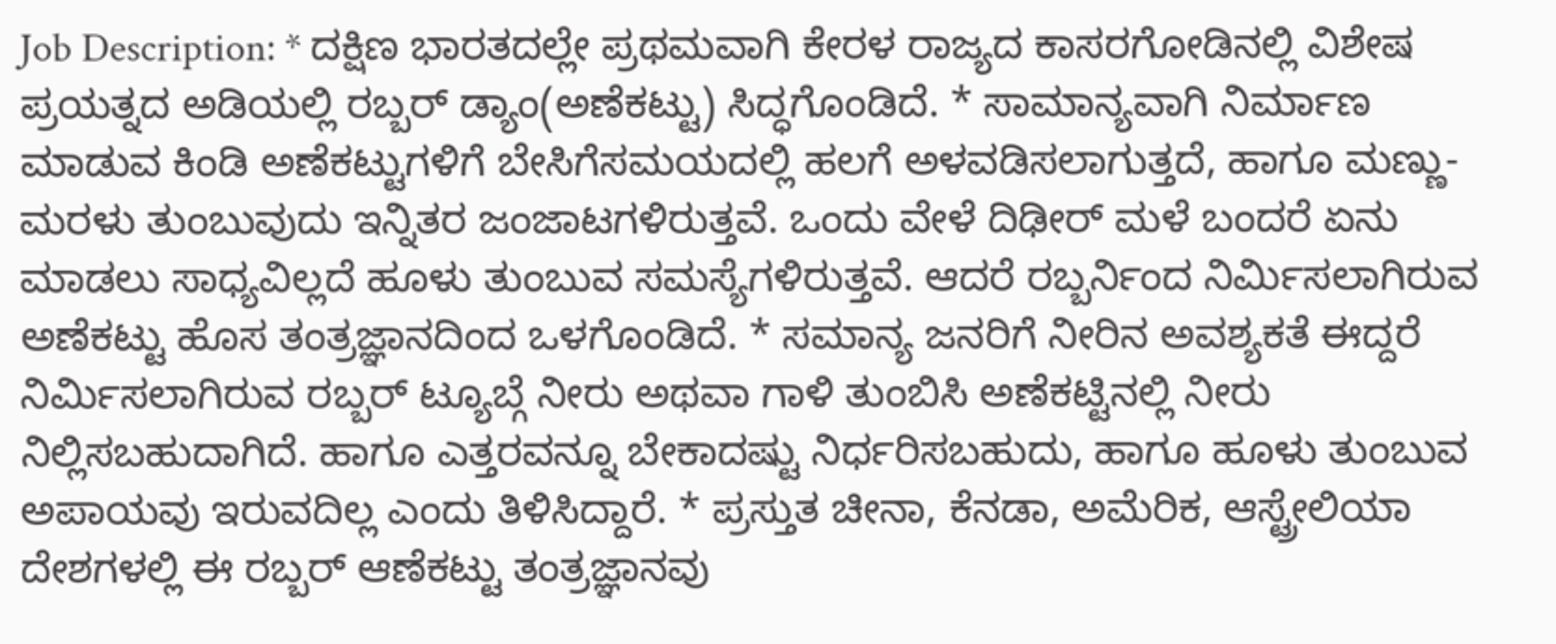Job Description: * ದಕ್ಷಿಣ ಭಾರತದಲ್ಲೇ ಪ್ರಥಮವಾಗಿ ಕೇರಳ ರಾಜ್ಯದ ಕಾಸರಗೋಡಿನಲ್ಲಿ ವಿಶೇಷ ಪ್ರಯತ್ನದ ಅಡಿಯಲ್ಲಿ ರಬ್ಬರ್ ಡ್ಯಾಂ(ಅಣೆಕಟ್ಟು) ಸಿದ್ಧಗೊಂಡಿದೆ. * ಸಾಮಾನ್ಯವಾಗಿ ನಿರ್ಮಾಣ ಮಾಡುವ ಕಿಂಡಿ ಅಣೆಕಟ್ಟುಗಳಿಗೆ ಬೇಸಿಗೆಸಮಯದಲ್ಲಿ ಹಲಗೆ ಅಳವಡಿಸಲಾಗುತ್ತದೆ, ಹಾಗೂ ಮಣ್ಣು-ಮರಳು ತುಂಬುವುದು ಇನ್ನಿತರ ಜಂಜಾಟಗಳಿರುತ್ತವೆ. ಒಂದು ವೇಳೆ ದಿಢೀರ್ ಮಳೆ ಬಂದರೆ ಏನು ಮಾಡಲು ಸಾಧ್ಯವಿಲ್ಲದೆ ಹೂಳು ತುಂಬುವ ಸಮಸ್ಯೆಗಳಿರುತ್ತವೆ. ಆದರೆ ರಬ್ಬರ್ನಿಂದ ನಿರ್ಮಿಸಲಾಗಿರುವ ಅಣೆಕಟ್ಟು ಹೊಸ ತಂತ್ರಜ್ಞಾನದಿಂದ ಒಳಗೊಂಡಿದೆ. * ಸಮಾನ್ಯ ಜನರಿಗೆ ನೀರಿನ ಅವಶ್ಯಕತೆ ಈದ್ದರೆ ನಿರ್ಮಿಸಲಾಗಿರುವ ರಬ್ಬರ್ ಟ್ಯೂಬ್ಗೆ ನೀರು ಅಥವಾ ಗಾಳಿ ತುಂಬಿಸಿ ಅಣೆಕಟ್ಟಿನಲ್ಲಿ ನೀರು ನಿಲ್ಲಿಸಬಹುದಾಗಿದೆ. ಹಾಗೂ ಎತ್ತರವನ್ನೂ ಬೇಕಾದಷ್ಟು ನಿರ್ಧರಿಸಬಹುದು, ಹಾಗೂ ಹೂಳು ತುಂಬುವ ಅಪಾಯವು ಇರುವದಿಲ್ಲ ಎಂದು ತಿಳಿಸಿದ್ದಾರೆ. * ಪ್ರಸ್ತುತ ಚೀನಾ, ಕೆನಡಾ, ಅಮೆರಿಕ, ಆಸ್ಟ್ರೇಲಿಯಾ ದೇಶಗಳಲ್ಲಿ ಈ ರಬ್ಬರ್ ಆಣೆಕಟ್ಟು ತಂತ್ರಜ್ಞಾನವು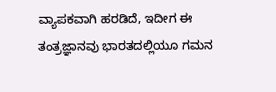ವ್ಯಾಪಕವಾಗಿ ಹರಡಿದೆ, ಇದೀಗ ಈ ತಂತ್ರಜ್ಞಾನವು ಭಾರತದಲ್ಲಿಯೂ ಗಮನ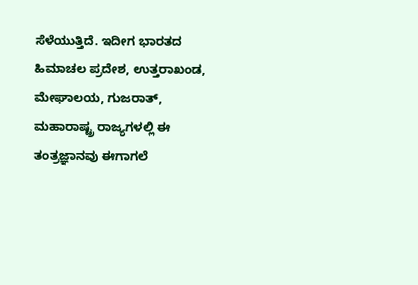ಸೆಳೆಯುತ್ತಿದೆ. ಇದೀಗ ಭಾರತದ ಹಿಮಾಚಲ ಪ್ರದೇಶ, ಉತ್ತರಾಖಂಡ, ಮೇಘಾಲಯ, ಗುಜರಾತ್, ಮಹಾರಾಷ್ಟ್ರ ರಾಜ್ಯಗಳಲ್ಲಿ ಈ ತಂತ್ರಜ್ಞಾನವು ಈಗಾಗಲೆ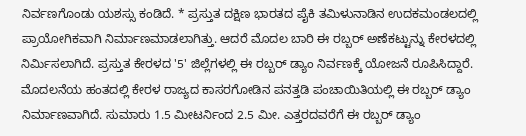ನಿರ್ವಣಗೊಂಡು ಯಶಸ್ಸು ಕಂಡಿದೆ. * ಪ್ರಸ್ತುತ ದಕ್ಷಿಣ ಭಾರತದ ಪೈಕಿ ತಮಿಳುನಾಡಿನ ಉದಕಮಂಡಲದಲ್ಲಿ ಪ್ರಾಯೋಗಿಕವಾಗಿ ನಿರ್ಮಾಣಮಾಡಲಾಗಿತ್ತು. ಆದರೆ ಮೊದಲ ಬಾರಿ ಈ ರಬ್ಬರ್ ಅಣೆಕಟ್ಟುನ್ನು ಕೇರಳದಲ್ಲಿ ನಿರ್ಮಿಸಲಾಗಿದೆ. ಪ್ರಸ್ತುತ ಕೇರಳದ '5' ಜಿಲ್ಲೆಗಳಲ್ಲಿ ಈ ರಬ್ಬರ್ ಡ್ಯಾಂ ನಿರ್ವಣಕ್ಕೆ ಯೋಜನೆ ರೂಪಿಸಿದ್ದಾರೆ. ಮೊದಲನೆಯ ಹಂತದಲ್ಲಿ ಕೇರಳ ರಾಜ್ಯದ ಕಾಸರಗೋಡಿನ ಪನತ್ತಡಿ ಪಂಚಾಯಿತಿಯಲ್ಲಿ ಈ ರಬ್ಬರ್ ಡ್ಯಾಂ ನಿರ್ಮಾಣವಾಗಿದೆ. ಸುಮಾರು 1.5 ಮೀಟರ್ನಿಂದ 2.5 ಮೀ. ಎತ್ತರದವರೆಗೆ ಈ ರಬ್ಬರ್ ಡ್ಯಾಂ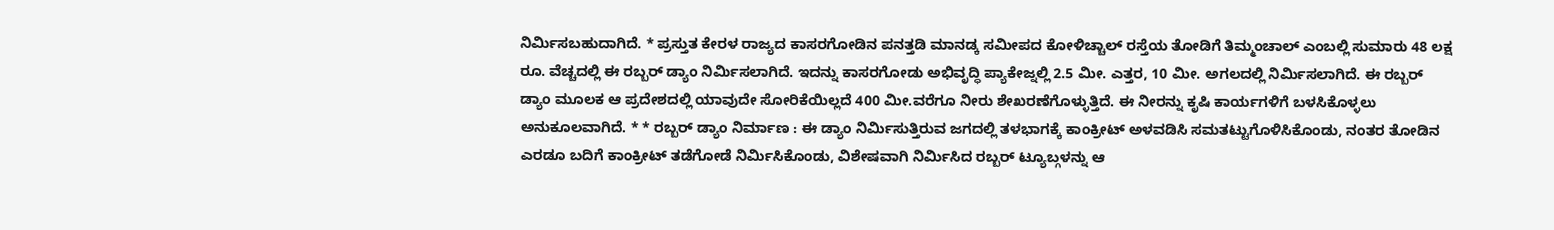ನಿರ್ವಿುಸಬಹುದಾಗಿದೆ. * ಪ್ರಸ್ತುತ ಕೇರಳ ರಾಜ್ಯದ ಕಾಸರಗೋಡಿನ ಪನತ್ತಡಿ ಮಾನಡ್ಕ ಸಮೀಪದ ಕೋಳಿಚ್ಚಾಲ್ ರಸ್ತೆಯ ತೋಡಿಗೆ ತಿಮ್ಮಂಚಾಲ್ ಎಂಬಲ್ಲಿ ಸುಮಾರು 48 ಲಕ್ಷ ರೂ. ವೆಚ್ಚದಲ್ಲಿ ಈ ರಬ್ಬರ್ ಡ್ಯಾಂ ನಿರ್ವಿುಸಲಾಗಿದೆ. ಇದನ್ನು ಕಾಸರಗೋಡು ಅಭಿವೃದ್ಧಿ ಪ್ಯಾಕೇಜ್ನಲ್ಲಿ 2.5 ಮೀ. ಎತ್ತರ, 10 ಮೀ. ಅಗಲದಲ್ಲಿ ನಿರ್ಮಿಸಲಾಗಿದೆ. ಈ ರಬ್ಬರ್ ಡ್ಯಾಂ ಮೂಲಕ ಆ ಪ್ರದೇಶದಲ್ಲಿ ಯಾವುದೇ ಸೋರಿಕೆಯಿಲ್ಲದೆ 400 ಮೀ.ವರೆಗೂ ನೀರು ಶೇಖರಣೆಗೊಳ್ಳುತ್ತಿದೆ. ಈ ನೀರನ್ನು ಕೃಷಿ ಕಾರ್ಯಗಳಿಗೆ ಬಳಸಿಕೊಳ್ಳಲು ಅನುಕೂಲವಾಗಿದೆ. * * ರಬ್ಬರ್ ಡ್ಯಾಂ ನಿರ್ಮಾಣ : ಈ ಡ್ಯಾಂ ನಿರ್ಮಿಸುತ್ತಿರುವ ಜಗದಲ್ಲಿ ತಳಭಾಗಕ್ಕೆ ಕಾಂಕ್ರೀಟ್ ಅಳವಡಿಸಿ ಸಮತಟ್ಟುಗೊಳಿಸಿಕೊಂಡು, ನಂತರ ತೋಡಿನ ಎರಡೂ ಬದಿಗೆ ಕಾಂಕ್ರೀಟ್ ತಡೆಗೋಡೆ ನಿರ್ಮಿಸಿಕೊಂಡು, ವಿಶೇಷವಾಗಿ ನಿರ್ವಿುಸಿದ ರಬ್ಬರ್ ಟ್ಯೂಬ್ಗಳನ್ನು ಆ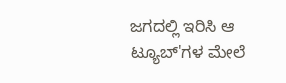ಜಗದಲ್ಲಿ ಇರಿಸಿ ಆ ಟ್ಯೂಬ್'ಗಳ ಮೇಲೆ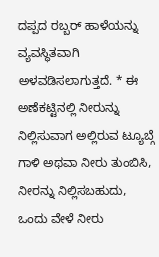ದಪ್ಪದ ರಬ್ಬರ್ ಹಾಳೆಯನ್ನು ವ್ಯವಸ್ಥಿತವಾಗಿ ಅಳವಡಿಸಲಾಗುತ್ತದೆ. * ಈ ಅಣೆಕಟ್ಟಿನಲ್ಲಿ ನೀರುನ್ನು ನಿಲ್ಲಿಸುವಾಗ ಅಲ್ಲಿರುವ ಟ್ಯೂಬ್ಗೆ ಗಾಳಿ ಅಥವಾ ನೀರು ತುಂಬಿಸಿ, ನೀರನ್ನು ನಿಲ್ಲಿಸಬಹುದು, ಒಂದು ವೇಳೆ ನೀರು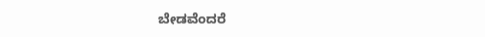ಬೇಡವೆಂದರೆ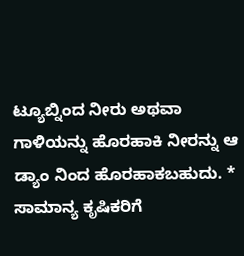ಟ್ಯೂಬ್ನಿಂದ ನೀರು ಅಥವಾ ಗಾಳಿಯನ್ನು ಹೊರಹಾಕಿ ನೀರನ್ನು ಆ ಡ್ಯಾಂ ನಿಂದ ಹೊರಹಾಕಬಹುದು. * ಸಾಮಾನ್ಯ ಕೃಷಿಕರಿಗೆ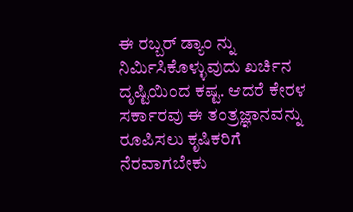ಈ ರಬ್ಬರ್ ಡ್ಯಾಂ ನ್ನು ನಿರ್ವಿುಸಿಕೊಳ್ಳುವುದು ಖರ್ಚಿನ ದೃಷ್ಟಿಯಿಂದ ಕಷ್ಟ. ಆದರೆ ಕೇರಳ ಸರ್ಕಾರವು ಈ ತಂತ್ರಜ್ಞಾನವನ್ನು ರೂಪಿಸಲು ಕೃಷಿಕರಿಗೆ ನೆರವಾಗಬೇಕು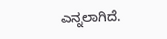ಎನ್ನಲಾಗಿದೆ.